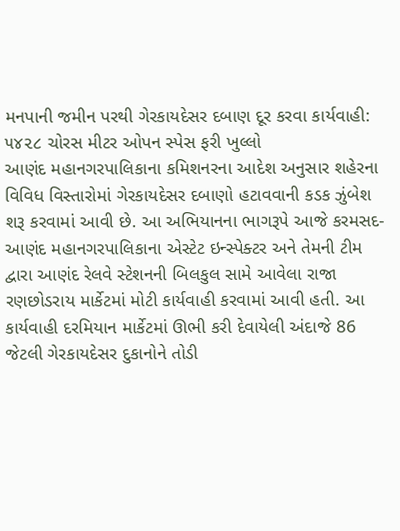મનપાની જમીન પરથી ગેરકાયદેસર દબાણ દૂર કરવા કાર્યવાહી: ૫૪૨૮ ચોરસ મીટર ઓપન સ્પેસ ફરી ખુલ્લો
આણંદ મહાનગરપાલિકાના કમિશનરના આદેશ અનુસાર શહેરના વિવિધ વિસ્તારોમાં ગેરકાયદેસર દબાણો હટાવવાની કડક ઝુંબેશ શરૂ કરવામાં આવી છે. આ અભિયાનના ભાગરૂપે આજે કરમસદ-આણંદ મહાનગરપાલિકાના એસ્ટેટ ઇન્સ્પેક્ટર અને તેમની ટીમ દ્વારા આણંદ રેલવે સ્ટેશનની બિલકુલ સામે આવેલા રાજા રણછોડરાય માર્કેટમાં મોટી કાર્યવાહી કરવામાં આવી હતી. આ કાર્યવાહી દરમિયાન માર્કેટમાં ઊભી કરી દેવાયેલી અંદાજે 86 જેટલી ગેરકાયદેસર દુકાનોને તોડી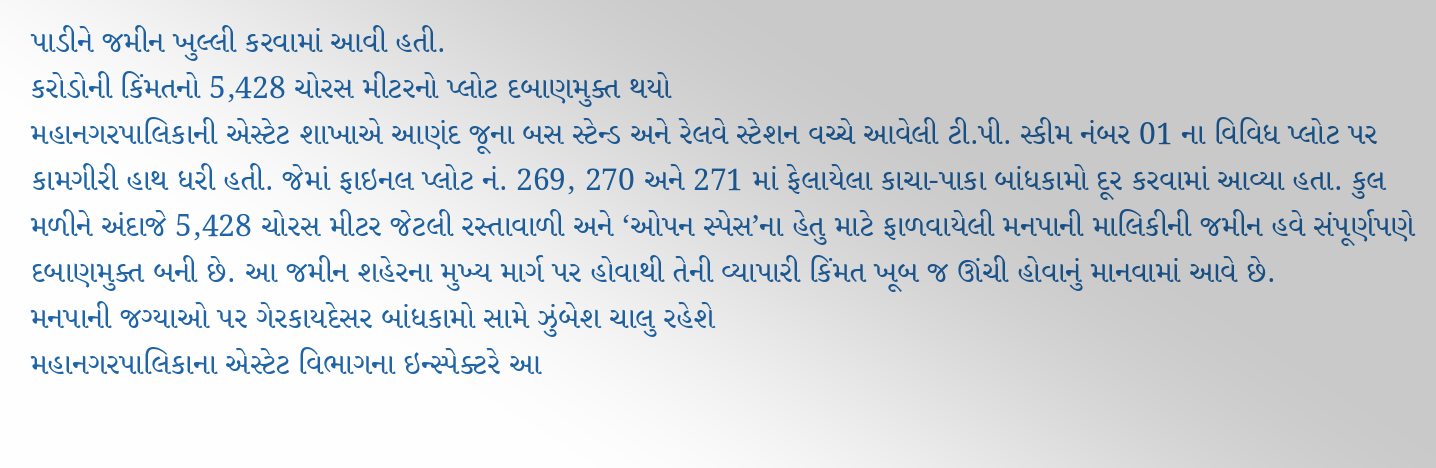પાડીને જમીન ખુલ્લી કરવામાં આવી હતી.
કરોડોની કિંમતનો 5,428 ચોરસ મીટરનો પ્લોટ દબાણમુક્ત થયો
મહાનગરપાલિકાની એસ્ટેટ શાખાએ આણંદ જૂના બસ સ્ટેન્ડ અને રેલવે સ્ટેશન વચ્ચે આવેલી ટી.પી. સ્કીમ નંબર 01 ના વિવિધ પ્લોટ પર કામગીરી હાથ ધરી હતી. જેમાં ફાઇનલ પ્લોટ નં. 269, 270 અને 271 માં ફેલાયેલા કાચા-પાકા બાંધકામો દૂર કરવામાં આવ્યા હતા. કુલ મળીને અંદાજે 5,428 ચોરસ મીટર જેટલી રસ્તાવાળી અને ‘ઓપન સ્પેસ’ના હેતુ માટે ફાળવાયેલી મનપાની માલિકીની જમીન હવે સંપૂર્ણપણે દબાણમુક્ત બની છે. આ જમીન શહેરના મુખ્ય માર્ગ પર હોવાથી તેની વ્યાપારી કિંમત ખૂબ જ ઊંચી હોવાનું માનવામાં આવે છે.
મનપાની જગ્યાઓ પર ગેરકાયદેસર બાંધકામો સામે ઝુંબેશ ચાલુ રહેશે
મહાનગરપાલિકાના એસ્ટેટ વિભાગના ઇન્સ્પેક્ટરે આ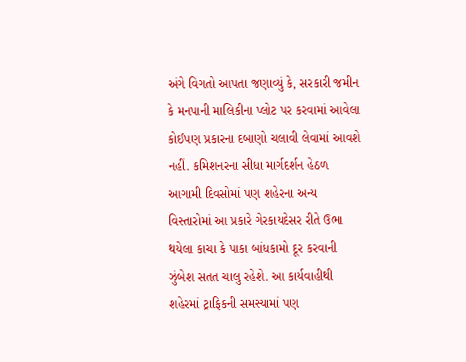અંગે વિગતો આપતા જણાવ્યું કે, સરકારી જમીન કે મનપાની માલિકીના પ્લોટ પર કરવામાં આવેલા કોઈપણ પ્રકારના દબાણો ચલાવી લેવામાં આવશે નહીં. કમિશનરના સીધા માર્ગદર્શન હેઠળ આગામી દિવસોમાં પણ શહેરના અન્ય વિસ્તારોમાં આ પ્રકારે ગેરકાયદેસર રીતે ઉભા થયેલા કાચા કે પાકા બાંધકામો દૂર કરવાની ઝુંબેશ સતત ચાલુ રહેશે. આ કાર્યવાહીથી શહેરમાં ટ્રાફિકની સમસ્યામાં પણ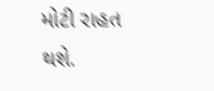મોટી રાહત થશે.